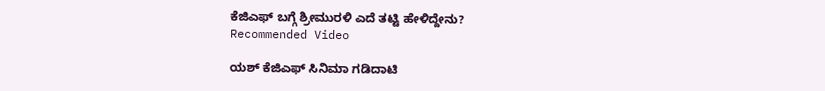ಕೆಜಿಎಫ್ ಬಗ್ಗೆ ಶ್ರೀಮುರಳಿ ಎದೆ ತಟ್ಟಿ ಹೇಳಿದ್ದೇನು?
Recommended Video

ಯಶ್ ಕೆಜಿಎಫ್ ಸಿನಿಮಾ ಗಡಿದಾಟಿ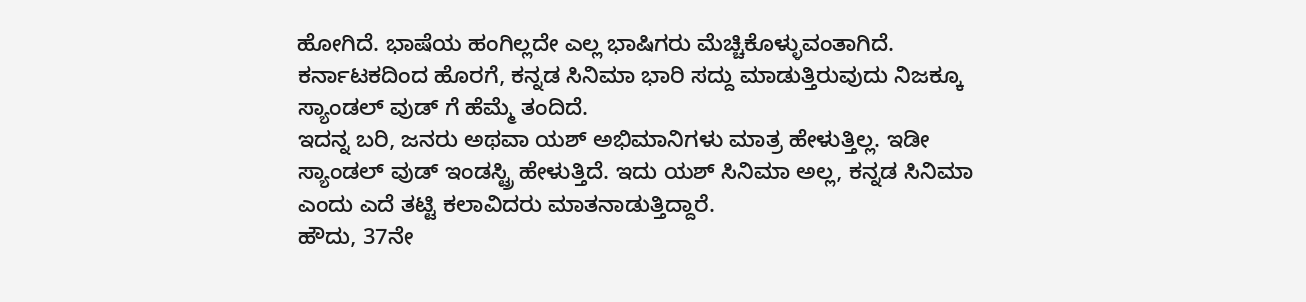ಹೋಗಿದೆ. ಭಾಷೆಯ ಹಂಗಿಲ್ಲದೇ ಎಲ್ಲ ಭಾಷಿಗರು ಮೆಚ್ಚಿಕೊಳ್ಳುವಂತಾಗಿದೆ. ಕರ್ನಾಟಕದಿಂದ ಹೊರಗೆ, ಕನ್ನಡ ಸಿನಿಮಾ ಭಾರಿ ಸದ್ದು ಮಾಡುತ್ತಿರುವುದು ನಿಜಕ್ಕೂ ಸ್ಯಾಂಡಲ್ ವುಡ್ ಗೆ ಹೆಮ್ಮೆ ತಂದಿದೆ.
ಇದನ್ನ ಬರಿ, ಜನರು ಅಥವಾ ಯಶ್ ಅಭಿಮಾನಿಗಳು ಮಾತ್ರ ಹೇಳುತ್ತಿಲ್ಲ. ಇಡೀ ಸ್ಯಾಂಡಲ್ ವುಡ್ ಇಂಡಸ್ಟ್ರಿ ಹೇಳುತ್ತಿದೆ. ಇದು ಯಶ್ ಸಿನಿಮಾ ಅಲ್ಲ, ಕನ್ನಡ ಸಿನಿಮಾ ಎಂದು ಎದೆ ತಟ್ಟಿ ಕಲಾವಿದರು ಮಾತನಾಡುತ್ತಿದ್ದಾರೆ.
ಹೌದು, 37ನೇ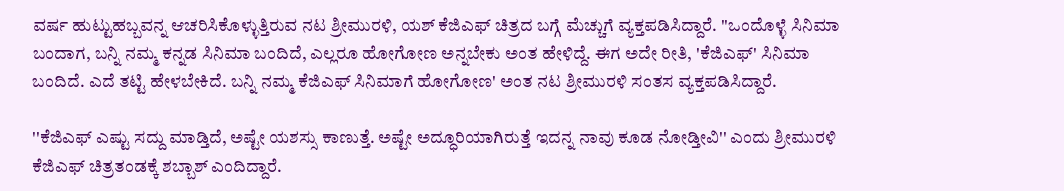ವರ್ಷ ಹುಟ್ಟುಹಬ್ಬವನ್ನ ಆಚರಿಸಿಕೊಳ್ಳುತ್ತಿರುವ ನಟ ಶ್ರೀಮುರಳಿ, ಯಶ್ ಕೆಜಿಎಫ್ ಚಿತ್ರದ ಬಗ್ಗೆ ಮೆಚ್ಚುಗೆ ವ್ಯಕ್ತಪಡಿಸಿದ್ದಾರೆ. ''ಒಂದೊಳ್ಳೆ ಸಿನಿಮಾ ಬಂದಾಗ, ಬನ್ನಿ ನಮ್ಮ ಕನ್ನಡ ಸಿನಿಮಾ ಬಂದಿದೆ, ಎಲ್ಲರೂ ಹೋಗೋಣ ಅನ್ನಬೇಕು ಅಂತ ಹೇಳಿದ್ದೆ. ಈಗ ಅದೇ ರೀತಿ, 'ಕೆಜಿಎಫ್' ಸಿನಿಮಾ ಬಂದಿದೆ. ಎದೆ ತಟ್ಟಿ ಹೇಳಬೇಕಿದೆ. ಬನ್ನಿ ನಮ್ಮ ಕೆಜಿಎಫ್ ಸಿನಿಮಾಗೆ ಹೋಗೋಣ' ಅಂತ ನಟ ಶ್ರೀಮುರಳಿ ಸಂತಸ ವ್ಯಕ್ತಪಡಿಸಿದ್ದಾರೆ.

''ಕೆಜಿಎಫ್ ಎಷ್ಟು ಸದ್ದು ಮಾಡ್ತಿದೆ, ಅಷ್ಟೇ ಯಶಸ್ಸು ಕಾಣುತ್ತೆ. ಅಷ್ಟೇ ಅದ್ಧೂರಿಯಾಗಿರುತ್ತೆ ಇದನ್ನ ನಾವು ಕೂಡ ನೋಡ್ತೀವಿ'' ಎಂದು ಶ್ರೀಮುರಳಿ ಕೆಜಿಎಫ್ ಚಿತ್ರತಂಡಕ್ಕೆ ಶಬ್ಬಾಶ್ ಎಂದಿದ್ದಾರೆ.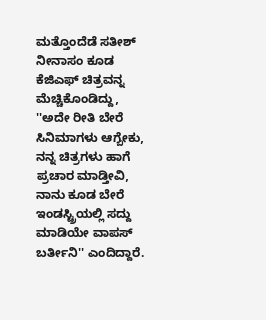ಮತ್ತೊಂದೆಡೆ ಸತೀಶ್ ನೀನಾಸಂ ಕೂಡ ಕೆಜಿಎಫ್ ಚಿತ್ರವನ್ನ ಮೆಚ್ಚಿಕೊಂಡಿದ್ದು, ''ಅದೇ ರೀತಿ ಬೇರೆ ಸಿನಿಮಾಗಳು ಆಗ್ಬೇಕು, ನನ್ನ ಚಿತ್ರಗಳು ಹಾಗೆ ಪ್ರಚಾರ ಮಾಡ್ತೀವಿ, ನಾನು ಕೂಡ ಬೇರೆ ಇಂಡಸ್ಟ್ರಿಯಲ್ಲಿ ಸದ್ದು ಮಾಡಿಯೇ ವಾಪಸ್ ಬರ್ತೀನಿ'' ಎಂದಿದ್ದಾರೆ.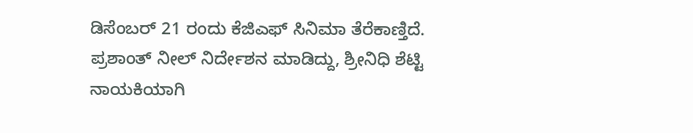ಡಿಸೆಂಬರ್ 21 ರಂದು ಕೆಜಿಎಫ್ ಸಿನಿಮಾ ತೆರೆಕಾಣ್ತಿದೆ. ಪ್ರಶಾಂತ್ ನೀಲ್ ನಿರ್ದೇಶನ ಮಾಡಿದ್ದು, ಶ್ರೀನಿಧಿ ಶೆಟ್ಟಿ ನಾಯಕಿಯಾಗಿ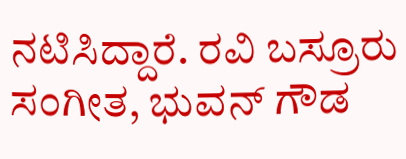ನಟಿಸಿದ್ದಾರೆ. ರವಿ ಬಸ್ರೂರು ಸಂಗೀತ, ಭುವನ್ ಗೌಡ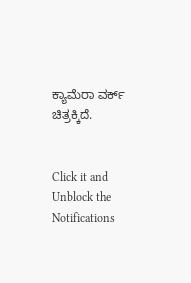ಕ್ಯಾಮೆರಾ ವರ್ಕ್ ಚಿತ್ರಕ್ಕಿದೆ.


Click it and Unblock the Notifications